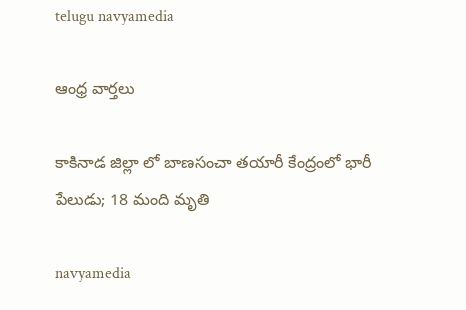telugu navyamedia

ఆంధ్ర వార్తలు

కాకినాడ జిల్లా లో బాణసంచా తయారీ కేంద్రంలో భారీ పేలుడు; 18 మంది మృతి

navyamedia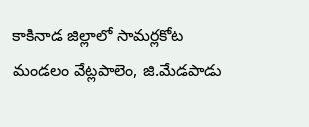కాకినాడ జిల్లాలో సామర్లకోట మండలం వేట్లపాలెం, జి.మేడపాడు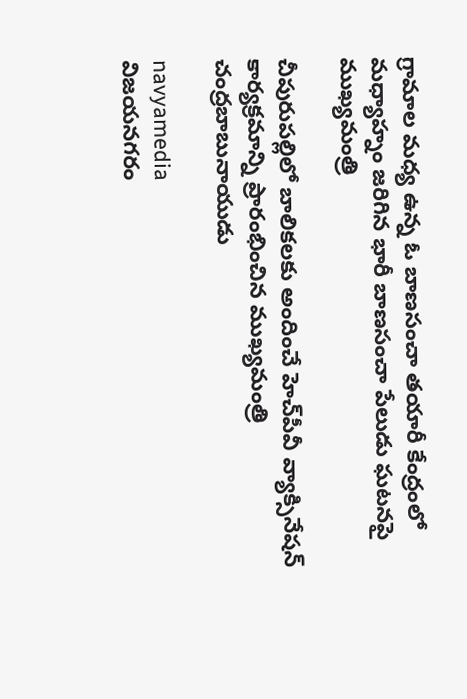గ్రామాల మధ్య ఉన్న ఓ బాణసంచా తయారీ కేంద్రంలో మధ్యాహ్నం జరిగిన భారీ బాణసంచా పేలుడు ఘటనపై ముఖ్యమంత్రి

చీపురుపల్లిలో బాలికలకు అందించే హెచ్‌పీవీ వ్యాక్సినేషన్ కార్యక్రమాన్ని ప్రారంభించిన ముఖ్యమంత్రి చంద్రబాబునాయుడు

navyamedia
విజయనగరం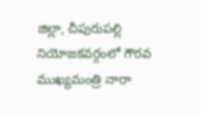జిల్లా, చీపురుపల్లి నియోజకవర్గంలో గౌరవ ముఖ్యమంత్రి నారా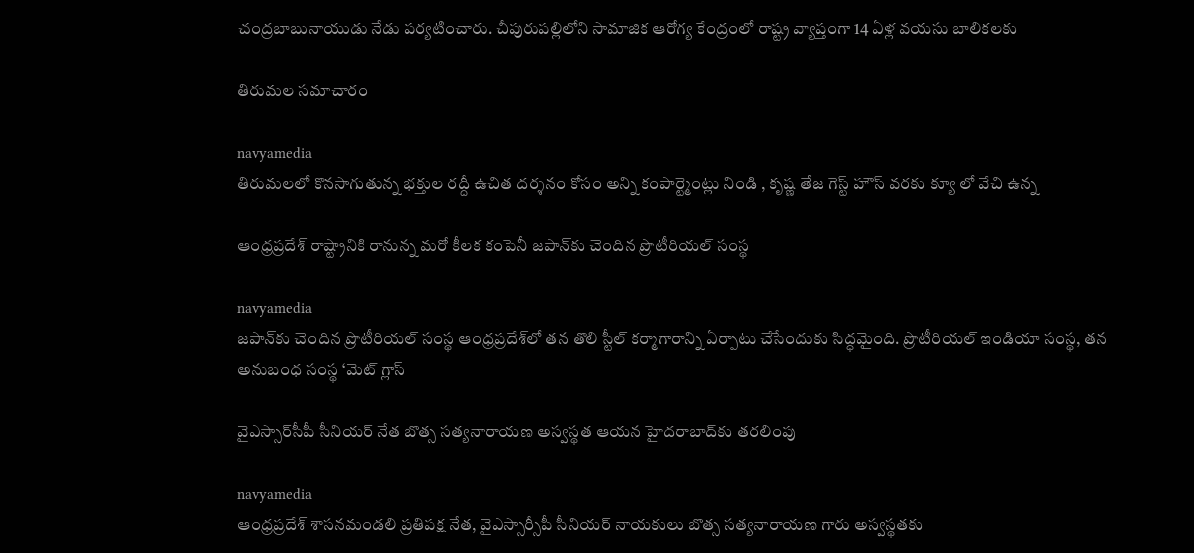చంద్రబాబునాయుడు నేడు పర్యటించారు. చీపురుపల్లిలోని సామాజిక ఆరోగ్య కేంద్రంలో రాష్ట్ర వ్యాప్తంగా 14 ఏళ్ల వయసు బాలికలకు

తిరుమల సమాచారం

navyamedia
తిరుమలలో కొనసాగుతున్న భక్తుల రద్దీ ఉచిత దర్శనం కోసం అన్ని కంపార్ట్మెంట్లు నిండి , కృష్ణ తేజ గెస్ట్ హౌస్ వరకు క్యూ లో వేచి ఉన్న

ఆంధ్రప్రదేశ్‌ రాష్ట్రానికి రానున్న మరో కీలక కంపెనీ జపాన్‌కు చెందిన ప్రొటీరియల్ సంస్థ

navyamedia
జపాన్‌కు చెందిన ప్రొటీరియల్ సంస్థ ఆంధ్రప్రదేశ్‌లో తన తొలి స్టీల్ కర్మాగారాన్ని ఏర్పాటు చేసేందుకు సిద్ధమైంది. ప్రొటీరియల్ ఇండియా సంస్థ, తన అనుబంధ సంస్థ ‘మెట్ గ్లాస్

వైఎస్సార్‌సీపీ సీనియర్‌ నేత బొత్స సత్యనారాయణ అస్వస్థత ఆయన హైదరాబాద్‌కు తరలింపు

navyamedia
ఆంధ్రప్రదేశ్ శాసనమండలి ప్రతిపక్ష నేత, వైఎస్సార్సీపీ సీనియర్ నాయకులు బొత్స సత్యనారాయణ గారు అస్వస్థతకు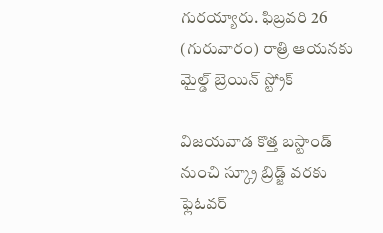గురయ్యారు. ఫిబ్రవరి 26 (గురువారం) రాత్రి ఆయనకు మైల్డ్ బ్రెయిన్ స్ట్రోక్

విజయవాడ కొత్త బస్టాండ్ నుంచి స్క్రూ బ్రిడ్జ్ వరకు ఫ్లెఓవర్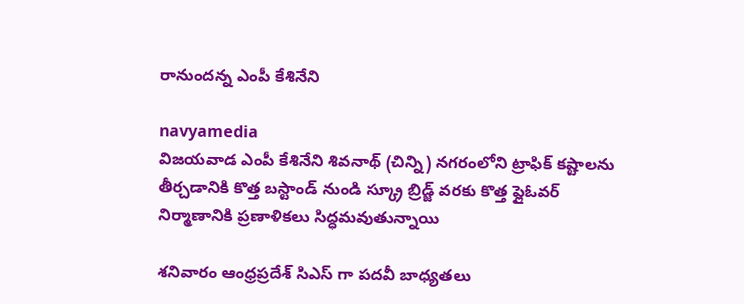రానుందన్న ఎంపీ కేశినేని

navyamedia
విజయవాడ ఎంపీ కేశినేని శివనాథ్ (చిన్ని) నగరంలోని ట్రాఫిక్ కష్టాలను తీర్చడానికి కొత్త బస్టాండ్ నుండి స్క్రూ బ్రిడ్జ్ వరకు కొత్త ఫ్లైఓవర్ నిర్మాణానికి ప్రణాళికలు సిద్ధమవుతున్నాయి

శనివారం ఆంధ్రప్రదేశ్ సిఎస్ గా పదవీ బాధ్యతలు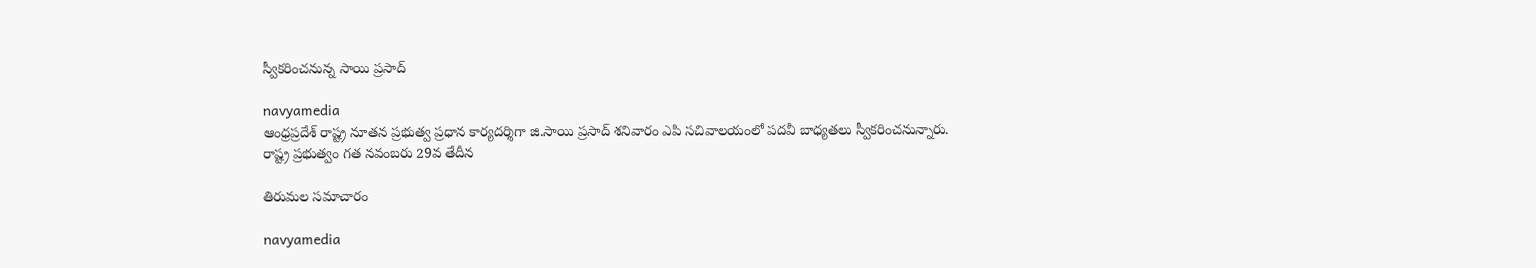స్వీకరించనున్న సాయి ప్రసాద్

navyamedia
ఆంధ్రప్రదేశ్ రాష్ట్ర నూతన ప్రభుత్వ ప్రధాన కార్యదర్శిగా జి.సాయి ప్రసాద్ శనివారం ఎపి సచివాలయంలో పదవీ బాధ్యతలు స్వీకరించనున్నారు. రాష్ట్ర ప్రభుత్వం గత నవంబరు 29వ తేదీన

తిరుమల సమాచారం

navyamedia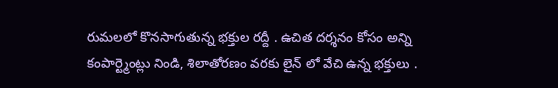రుమలలో కొనసాగుతున్న భక్తుల రద్దీ . ఉచిత దర్శనం కోసం అన్ని కంపార్ట్మెంట్లు నిండి, శిలాతోరణం వరకు లైన్ లో వేచి ఉన్న భక్తులు .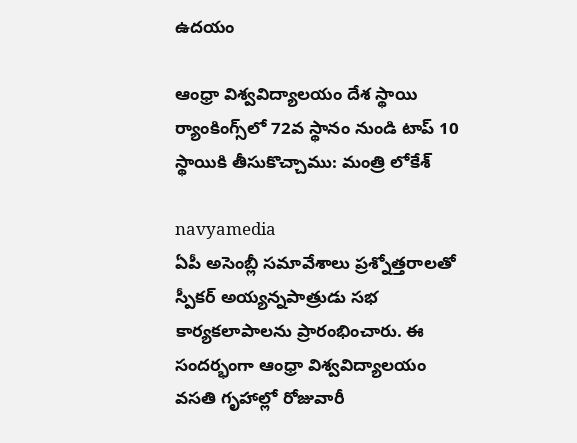ఉదయం

ఆంధ్రా విశ్వవిద్యాలయం దేశ స్థాయి ర్యాంకింగ్స్‌లో 72వ స్థానం నుండి టాప్‌ 10 స్థాయికి తీసుకొచ్చాము: మంత్రి లోకేశ్

navyamedia
ఏపీ అసెంబ్లీ సమావేశాలు ప్రశ్నోత్తరాలతో స్పీకర్ అయ్యన్నపాత్రుడు సభ కార్యకలాపాలను ప్రారంభించారు. ఈ సందర్భంగా ఆంధ్రా విశ్వవిద్యాలయం వసతి గృహాల్లో రోజువారీ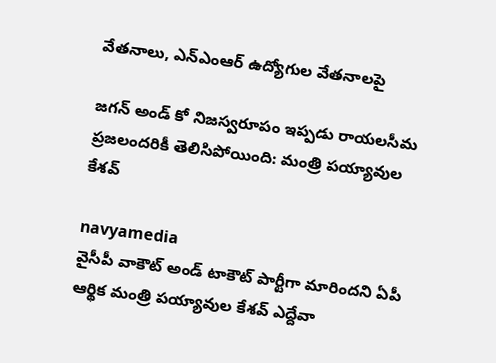వేతనాలు, ఎన్ఎంఆర్ ఉద్యోగుల వేతనాలపై

జగన్ అండ్ కో నిజస్వరూపం ఇప్పడు రాయలసీమ ప్రజలందరికీ తెలిసిపోయింది: మంత్రి పయ్యావుల కేశవ్

navyamedia
వైసీపీ వాకౌట్ అండ్ టాకౌట్ పార్టీగా మారిందని ఏపీ ఆర్థిక మంత్రి పయ్యావుల కేశవ్ ఎద్దేవా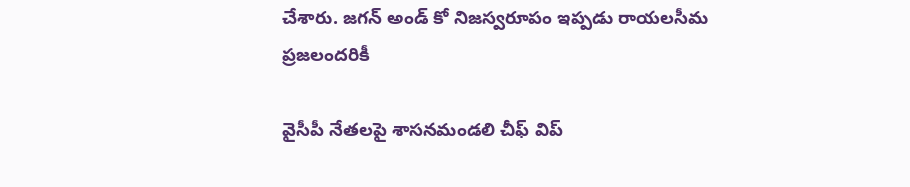చేశారు. జగన్ అండ్ కో నిజస్వరూపం ఇప్పడు రాయలసీమ ప్రజలందరికీ

వైసీపీ నేతలపై శాసనమండలి చీఫ్‌ విప్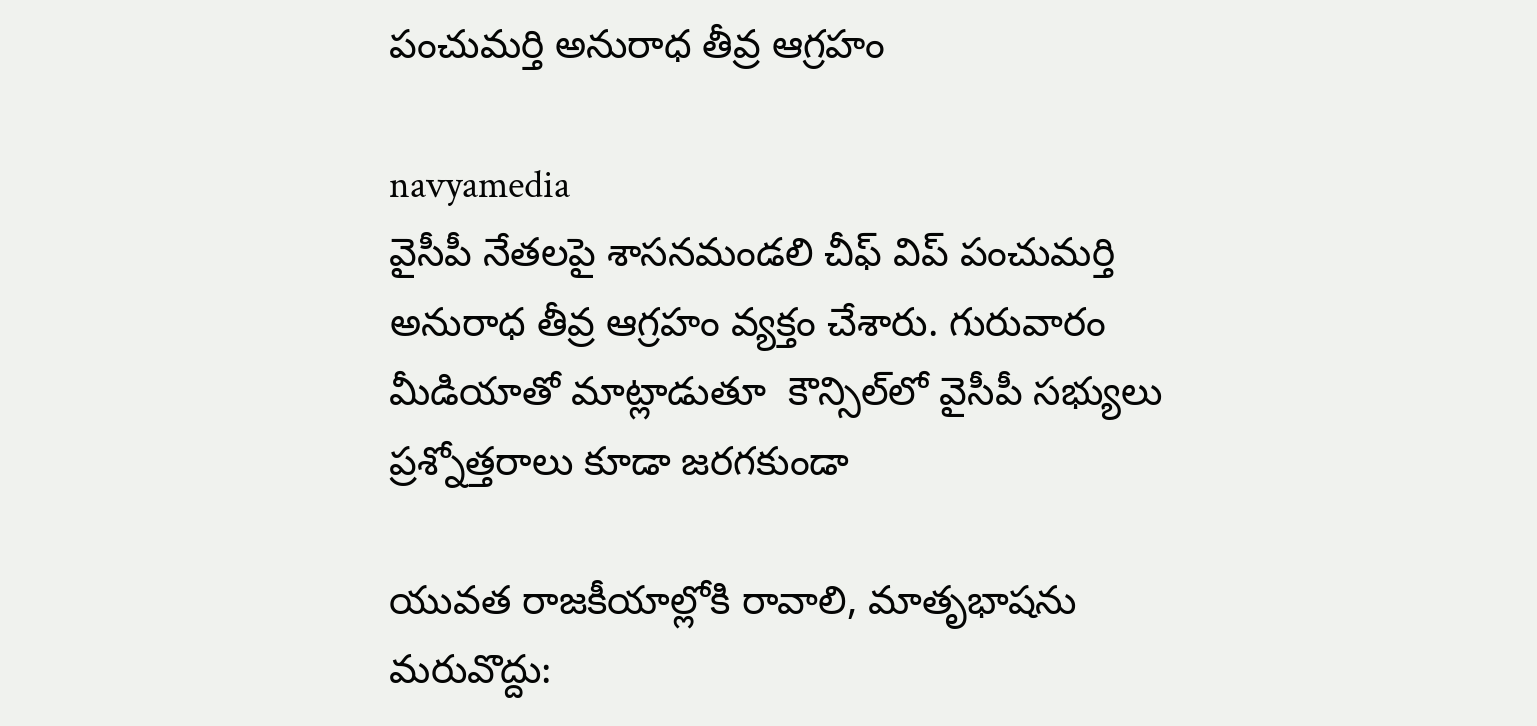పంచుమర్తి అనురాధ తీవ్ర ఆగ్రహం

navyamedia
వైసీపీ నేతలపై శాసనమండలి చీఫ్‌ విప్ పంచుమర్తి అనురాధ తీవ్ర ఆగ్రహం వ్యక్తం చేశారు. గురువారం మీడియాతో మాట్లాడుతూ  కౌన్సిల్‌లో వైసీపీ సభ్యులు ప్రశ్నోత్తరాలు కూడా జరగకుండా

యువత రాజకీయాల్లోకి రావాలి, మాతృభాషను మరువొద్దు: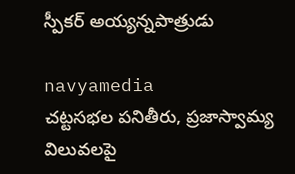స్పీకర్ అయ్యన్నపాత్రుడు

navyamedia
చట్టసభల పనితీరు, ప్రజాస్వామ్య విలువలపై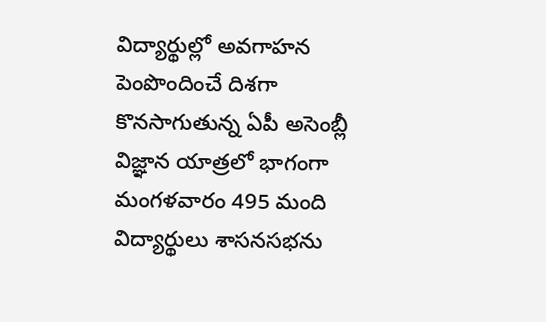విద్యార్థుల్లో అవగాహన పెంపొందించే దిశగా కొనసాగుతున్న ఏపీ అసెంబ్లీ విజ్ఞాన యాత్రలో భాగంగా మంగళవారం 495 మంది విద్యార్థులు శాసనసభను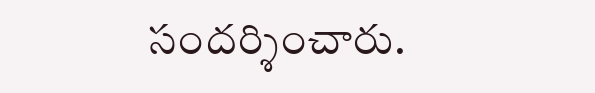సందర్శించారు.